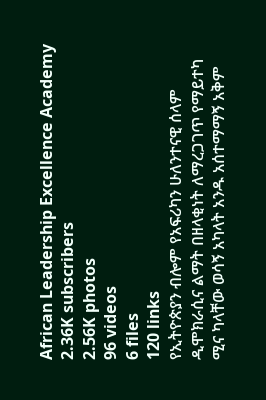African Leadership Excellence Academy
2.36K subscribers
2.56K photos
96 videos
6 files
120 links
የኢትዮጵያን ብሎም የአፍሪካን ሁለንተናዊ ሰላም ዲሞክራሲና ልማት በዘላቂነት ለማረጋገጥ የማይተካ ሚና ካላቸው ወሳኝ አካላት አንዱ አሰተማማኝ አቅም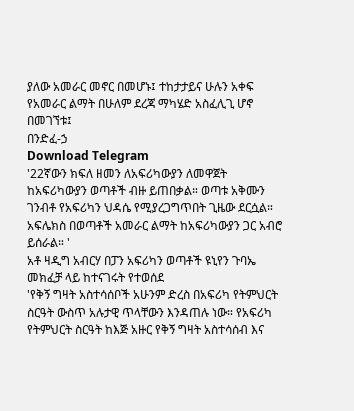ያለው አመራር መኖር በመሆኑ፤ ተከታታይና ሁሉን አቀፍ የአመራር ልማት በሁለም ደረጃ ማካሄድ አስፈሊጊ ሆኖ በመገኘቱ፤
በንድፈ-ኃ
Download Telegram
'22ኛውን ክፍለ ዘመን ለአፍሪካውያን ለመዋጀት ከአፍሪካውያን ወጣቶች ብዙ ይጠበቃል። ወጣቱ አቅሙን ገንብቶ የአፍሪካን ህዳሴ የሚያረጋግጥበት ጊዜው ደርሷል።
አፍሌክስ በወጣቶች አመራር ልማት ከአፍሪካውያን ጋር አብሮ ይሰራል። '
አቶ ዛዲግ አብርሃ በፓን አፍሪካን ወጣቶች ዩኒየን ጉባኤ መክፈቻ ላይ ከተናገሩት የተወሰደ
'የቅኝ ግዛት አስተሳሰቦች አሁንም ድረስ በአፍሪካ የትምህርት ስርዓት ውስጥ አሉታዊ ጥላቸውን እንዳጠሉ ነው። የአፍሪካ የትምህርት ስርዓት ከእጅ አዙር የቅኝ ግዛት አስተሳሰብ እና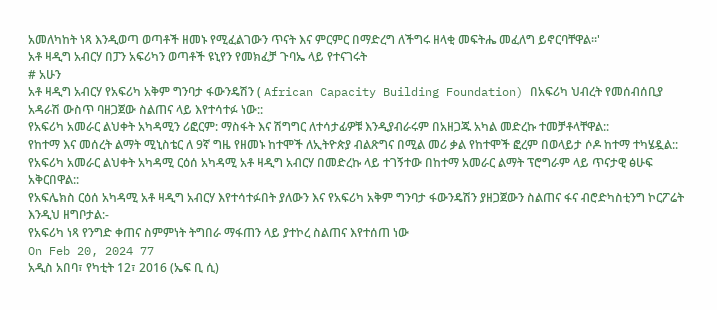አመለካከት ነጻ እንዲወጣ ወጣቶች ዘመኑ የሚፈልገውን ጥናት እና ምርምር በማድረግ ለችግሩ ዘላቂ መፍትሔ መፈለግ ይኖርባቸዋል።'
አቶ ዛዲግ አብርሃ በፓን አፍሪካን ወጣቶች ዩኒየን የመክፈቻ ጉባኤ ላይ የተናገሩት
# አሁን
አቶ ዛዲግ አብርሃ የአፍሪካ አቅም ግንባታ ፋውንዴሽን ( African Capacity Building Foundation) በአፍሪካ ህብረት የመሰብሰቢያ አዳራሽ ውስጥ ባዘጋጀው ስልጠና ላይ እየተሳተፉ ነው::
የአፍሪካ አመራር ልህቀት አካዳሚን ሪፎርም: ማስፋት እና ሽግግር ለተሳታፊዎቹ እንዲያብራሩም በአዘጋጁ አካል መድረኩ ተመቻቶላቸዋል::
የከተማ እና መሰረት ልማት ሚኒስቴር ለ 9ኛ ግዜ የዘመኑ ከተሞች ለኢትዮጵያ ብልጽግና በሚል መሪ ቃል የከተሞች ፎረም በወላይታ ሶዶ ከተማ ተካሄዷል::
የአፍሪካ አመራር ልህቀት አካዳሚ ርዕሰ አካዳሚ አቶ ዛዲግ አብርሃ በመድረኩ ላይ ተገኝተው በከተማ አመራር ልማት ፕሮግራም ላይ ጥናታዊ ፅሁፍ አቅርበዋል::
የአፍሌክስ ርዕሰ አካዳሚ አቶ ዛዲግ አብርሃ እየተሳተፉበት ያለውን እና የአፍሪካ አቅም ግንባታ ፋውንዴሽን ያዘጋጀውን ስልጠና ፋና ብሮድካስቲንግ ኮርፖሬት እንዲህ ዘግቦታል:-
የአፍሪካ ነጻ የንግድ ቀጠና ስምምነት ትግበራ ማፋጠን ላይ ያተኮረ ስልጠና እየተሰጠ ነው
On Feb 20, 2024 77
አዲስ አበባ፣ የካቲት 12፣ 2016 (ኤፍ ቢ ሲ)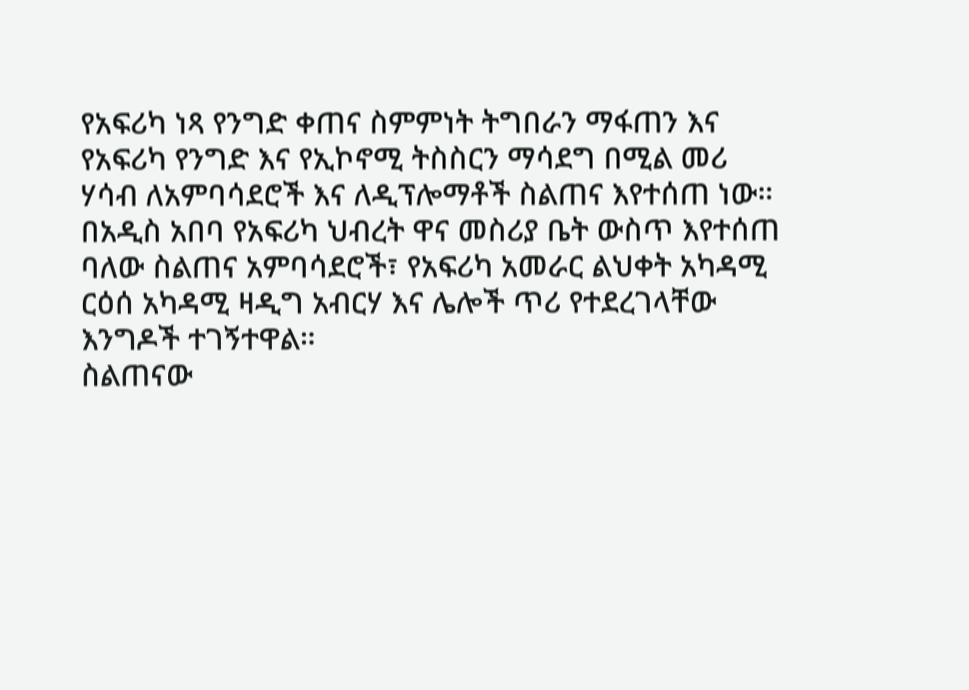የአፍሪካ ነጻ የንግድ ቀጠና ስምምነት ትግበራን ማፋጠን እና የአፍሪካ የንግድ እና የኢኮኖሚ ትስስርን ማሳደግ በሚል መሪ ሃሳብ ለአምባሳደሮች እና ለዲፕሎማቶች ስልጠና እየተሰጠ ነው።
በአዲስ አበባ የአፍሪካ ህብረት ዋና መስሪያ ቤት ውስጥ እየተሰጠ ባለው ስልጠና አምባሳደሮች፣ የአፍሪካ አመራር ልህቀት አካዳሚ ርዕሰ አካዳሚ ዛዲግ አብርሃ እና ሌሎች ጥሪ የተደረገላቸው እንግዶች ተገኝተዋል።
ስልጠናው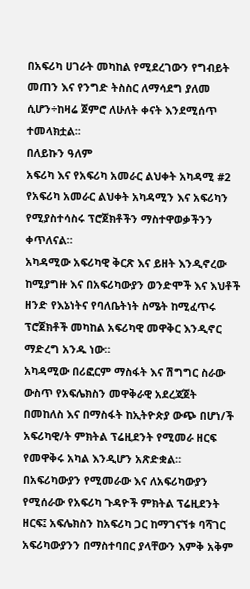በአፍሪካ ሀገራት መካከል የሚደረገውን የግብይት መጠን እና የንግድ ትስስር ለማሳደግ ያለመ ሲሆን÷ከዛሬ ጀምሮ ለሁለት ቀናት እንደሚሰጥ ተመላክቷል፡፡
በለይኩን ዓለም
አፍሪካ እና የአፍሪካ አመራር ልህቀት አካዳሚ #2
የአፍሪካ አመራር ልህቀት አካዳሚን እና አፍሪካን የሚያስተሳስሩ ፕሮጀክቶችን ማስተዋወቃችንን ቀጥለናል።
አካዳሚው አፍሪካዊ ቅርጽ እና ይዘት እንዲኖረው ከሚያግዙ እና በአፍሪካውያን ወንድሞች እና እህቶች ዘንድ የእኔነትና የባለቤትነት ስሜት ከሚፈጥሩ ፕሮጀክቶች መካከል አፍሪካዊ መዋቅር እንዲኖር ማድረግ አንዱ ነው።
አካዳሚው በሪፎርም ማስፋት እና ሽግግር ስራው ውስጥ የአፍሌክስን መዋቅራዊ አደረጃጀት በመከለስ እና በማስፋት ከኢትዮጵያ ውጭ በሆነ/ች አፍሪካዊ/ት ምክትል ፕሬዚደንት የሚመራ ዘርፍ የመዋቅሩ አካል እንዲሆን አጽድቋል።
በአፍሪካውያን የሚመራው እና ለአፍሪካውያን የሚሰራው የአፍሪካ ጉዳዮች ምክትል ፕሬዚደንት ዘርፍ፤ አፍሌክስን ከአፍሪካ ጋር ከማገናኘቱ ባሻገር አፍሪካውያንን በማስተባበር ያላቸውን እምቅ አቅም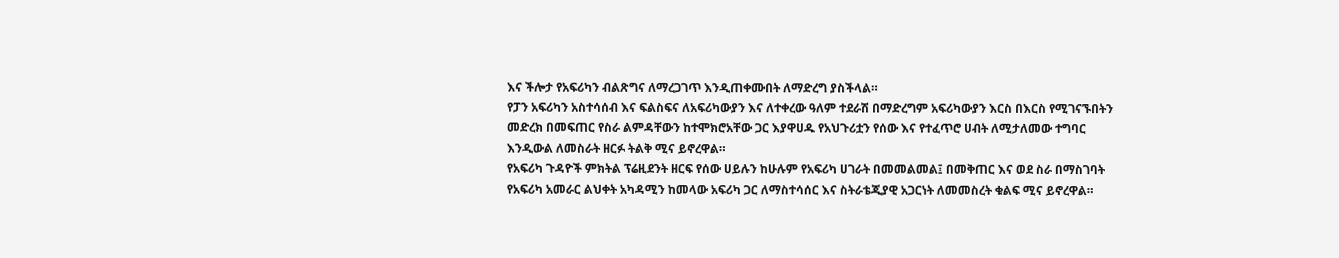እና ችሎታ የአፍሪካን ብልጽግና ለማረጋገጥ እንዲጠቀሙበት ለማድረግ ያስችላል።
የፓን አፍሪካን አስተሳሰብ እና ፍልስፍና ለአፍሪካውያን እና ለተቀረው ዓለም ተደራሽ በማድረግም አፍሪካውያን እርስ በእርስ የሚገናኙበትን መድረክ በመፍጠር የስራ ልምዳቸውን ከተሞክሮአቸው ጋር እያዋሀዱ የአህጉሪቷን የሰው እና የተፈጥሮ ሀብት ለሚታለመው ተግባር እንዲውል ለመስራት ዘርፉ ትልቅ ሚና ይኖረዋል።
የአፍሪካ ጉዳዮች ምክትል ፕሬዚደንት ዘርፍ የሰው ሀይሉን ከሁሉም የአፍሪካ ሀገራት በመመልመል፤ በመቅጠር እና ወደ ስራ በማስገባት የአፍሪካ አመራር ልህቀት አካዳሚን ከመላው አፍሪካ ጋር ለማስተሳሰር እና ስትራቴጂያዊ አጋርነት ለመመስረት ቁልፍ ሚና ይኖረዋል።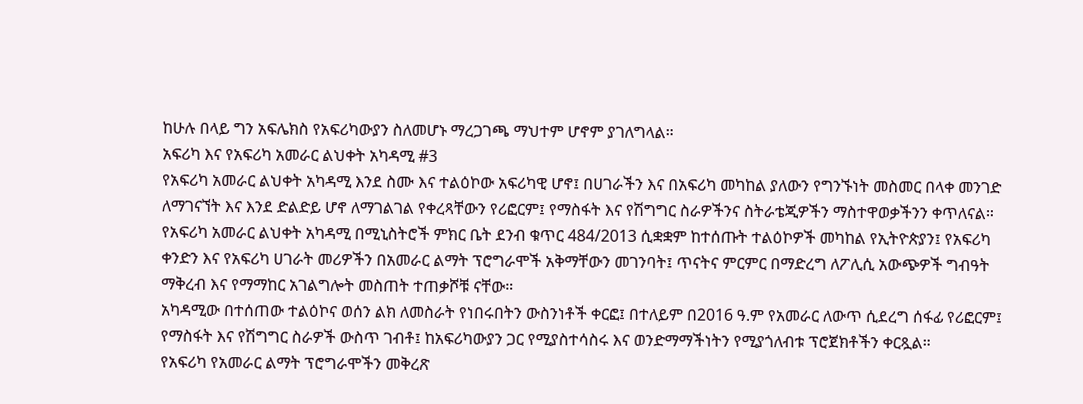ከሁሉ በላይ ግን አፍሌክስ የአፍሪካውያን ስለመሆኑ ማረጋገጫ ማህተም ሆኖም ያገለግላል።
አፍሪካ እና የአፍሪካ አመራር ልህቀት አካዳሚ #3
የአፍሪካ አመራር ልህቀት አካዳሚ እንደ ስሙ እና ተልዕኮው አፍሪካዊ ሆኖ፤ በሀገራችን እና በአፍሪካ መካከል ያለውን የግንኙነት መስመር በላቀ መንገድ ለማገናኘት እና እንደ ድልድይ ሆኖ ለማገልገል የቀረጻቸውን የሪፎርም፤ የማስፋት እና የሽግግር ስራዎችንና ስትራቴጂዎችን ማስተዋወቃችንን ቀጥለናል።
የአፍሪካ አመራር ልህቀት አካዳሚ በሚኒስትሮች ምክር ቤት ደንብ ቁጥር 484/2013 ሲቋቋም ከተሰጡት ተልዕኮዎች መካከል የኢትዮጵያን፤ የአፍሪካ ቀንድን እና የአፍሪካ ሀገራት መሪዎችን በአመራር ልማት ፕሮግራሞች አቅማቸውን መገንባት፤ ጥናትና ምርምር በማድረግ ለፖሊሲ አውጭዎች ግብዓት ማቅረብ እና የማማከር አገልግሎት መስጠት ተጠቃሾቹ ናቸው።
አካዳሚው በተሰጠው ተልዕኮና ወሰን ልክ ለመስራት የነበሩበትን ውስንነቶች ቀርፎ፤ በተለይም በ2016 ዓ.ም የአመራር ለውጥ ሲደረግ ሰፋፊ የሪፎርም፤ የማስፋት እና የሽግግር ስራዎች ውስጥ ገብቶ፤ ከአፍሪካውያን ጋር የሚያስተሳስሩ እና ወንድማማችነትን የሚያጎለብቱ ፕሮጀክቶችን ቀርጿል።
የአፍሪካ የአመራር ልማት ፕሮግራሞችን መቅረጽ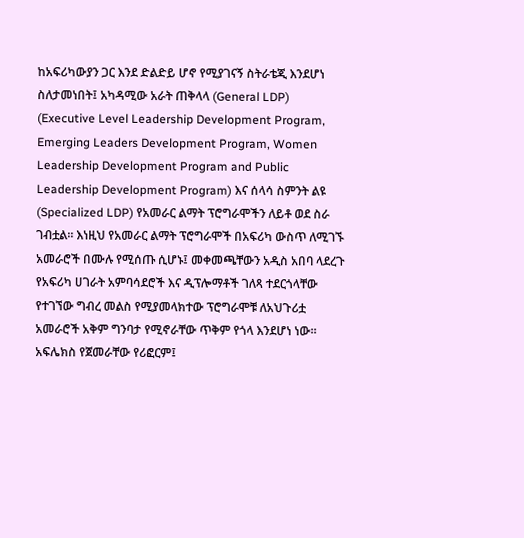ከአፍሪካውያን ጋር እንደ ድልድይ ሆኖ የሚያገናኝ ስትራቴጂ እንደሆነ ስለታመነበት፤ አካዳሚው አራት ጠቅላላ (General LDP) (Executive Level Leadership Development Program, Emerging Leaders Development Program, Women Leadership Development Program and Public Leadership Development Program) እና ሰላሳ ስምንት ልዩ (Specialized LDP) የአመራር ልማት ፕሮግራሞችን ለይቶ ወደ ስራ ገብቷል። እነዚህ የአመራር ልማት ፕሮግራሞች በአፍሪካ ውስጥ ለሚገኙ አመራሮች በሙሉ የሚሰጡ ሲሆኑ፤ መቀመጫቸውን አዲስ አበባ ላደረጉ የአፍሪካ ሀገራት አምባሳደሮች እና ዲፕሎማቶች ገለጻ ተደርጎላቸው የተገኘው ግብረ መልስ የሚያመላክተው ፕሮግራሞቹ ለአህጉሪቷ አመራሮች አቅም ግንባታ የሚኖራቸው ጥቅም የጎላ እንደሆነ ነው።
አፍሌክስ የጀመራቸው የሪፎርም፤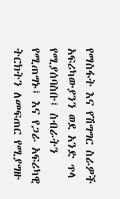የማስፋት እና የሽግግር ስራዎች አፍሪካውያንን ወደ አንድ ጥላ የሚያሰባስቡ፤ ስብራትን የሚጠግኑ፤ እና የጋራ አፍሪካዊ ትርክትን ለመፍጠር የሚያግዙ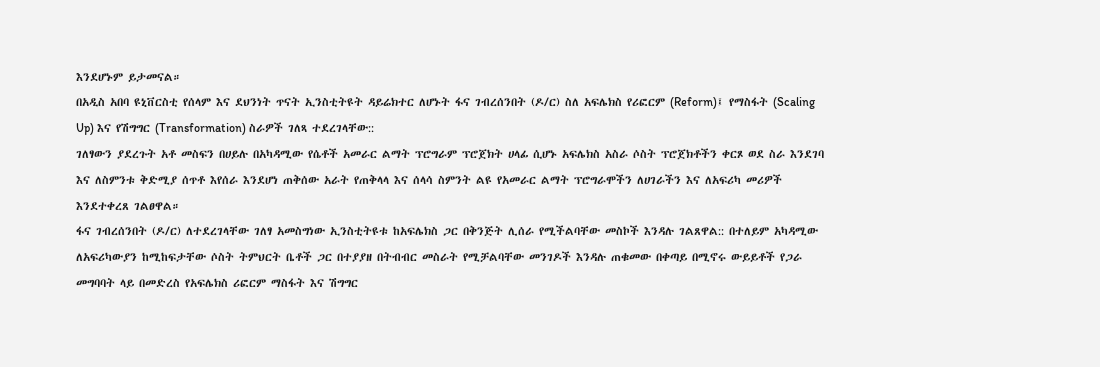እንደሆኑም ይታመናል።
በአዲስ አበባ ዩኒቨርስቲ የሰላም እና ደህንነት ጥናት ኢንስቲትዩት ዳይሬክተር ለሆኑት ፋና ገብረሰንበት (ዶ/ር) ስለ አፍሌክስ የሪፎርም (Reform)፤ የማስፋት (Scaling Up) እና የሽግግር (Transformation) ስራዎች ገለጻ ተደረገላቸው::
ገለፃውን ያደረጉት አቶ መስፍን በሀይሉ በአካዳሚው የሴቶች አመራር ልማት ፕሮግራም ፕሮጀክት ሀላፊ ሲሆኑ አፍሌክስ አስራ ሶስት ፕሮጀክቶችን ቀርጾ ወደ ስራ እንደገባ እና ለስምንቱ ቅድሚያ ሰጥቶ እየሰራ እንደሆነ ጠቅሰው አራት የጠቅላላ እና ሰላሳ ስምንት ልዩ የአመራር ልማት ፕሮግራሞችን ለሀገራችን እና ለአፍሪካ መሪዎች እንደተቀረጸ ገልፀዋል።
ፋና ገብረሰንበት (ዶ/ር) ለተደረገላቸው ገለፃ አመስግነው ኢንስቲትዩቱ ከአፍሌክስ ጋር በቅንጅት ሊሰራ የሚችልባቸው መስኮች እንዳሉ ገልጸዋል:: በተለይም አካዳሚው ለአፍሪካውያን ከሚከፍታቸው ሶስት ትምህርት ቤቶች ጋር በተያያዘ በትብብር መስራት የሚቻልባቸው መንገዶች እንዳሉ ጠቁመው በቀጣይ በሚኖሩ ውይይቶች የጋራ መግባባት ላይ በመድረስ የአፍሌክስ ሪፎርም ማስፋት እና ሽግግር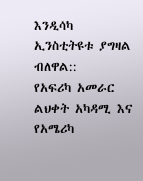እንዲሳካ ኢንስቲትዩቱ ያግዛል ብለዋል::
የአፍሪካ አመራር ልህቀት አካዳሚ እና የአሜሪካ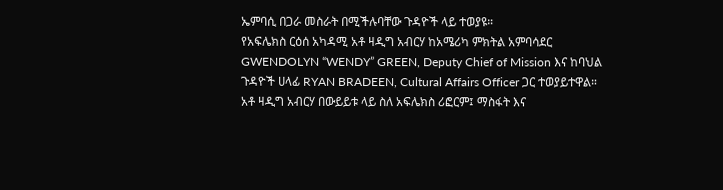ኤምባሲ በጋራ መስራት በሚችሉባቸው ጉዳዮች ላይ ተወያዩ።
የአፍሌክስ ርዕሰ አካዳሚ አቶ ዛዲግ አብርሃ ከአሜሪካ ምክትል አምባሳደር GWENDOLYN “WENDY” GREEN, Deputy Chief of Mission እና ከባህል ጉዳዮች ሀላፊ RYAN BRADEEN, Cultural Affairs Officer ጋር ተወያይተዋል።
አቶ ዛዲግ አብርሃ በውይይቱ ላይ ስለ አፍሌክስ ሪፎርም፤ ማስፋት እና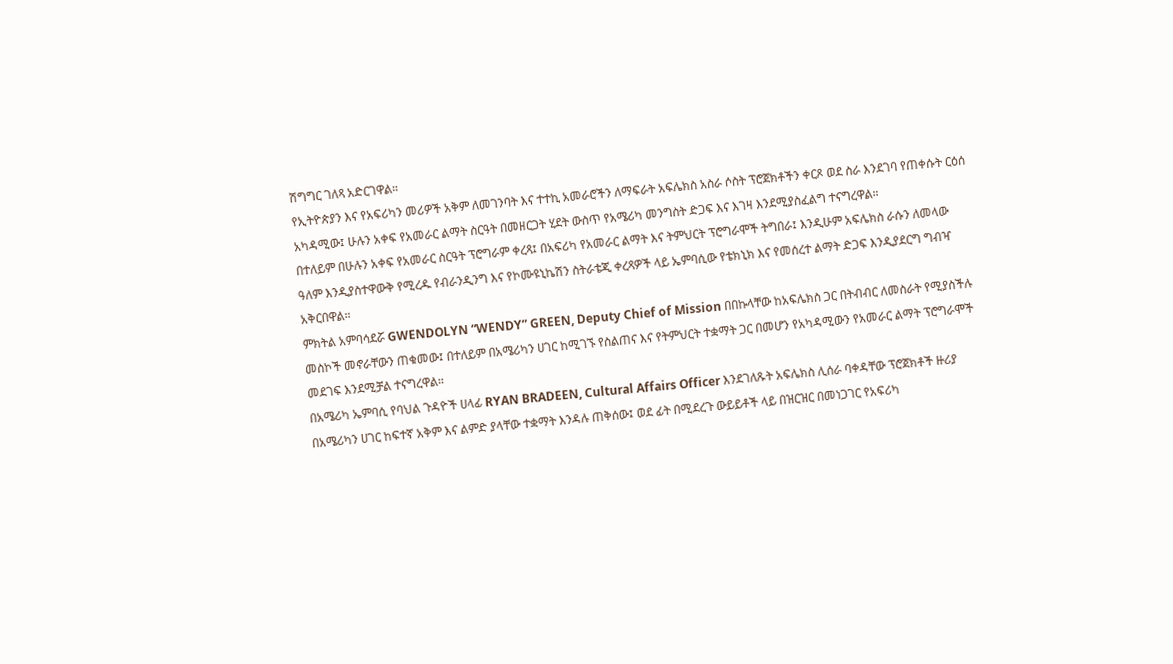ሽግግር ገለጻ አድርገዋል።
የኢትዮጵያን እና የአፍሪካን መሪዎች አቅም ለመገንባት እና ተተኪ አመራሮችን ለማፍራት አፍሌክስ አስራ ሶስት ፕሮጀክቶችን ቀርጾ ወደ ስራ እንደገባ የጠቀሱት ርዕሰ አካዳሚው፤ ሁሉን አቀፍ የአመራር ልማት ስርዓት በመዘርጋት ሂደት ውስጥ የአሜሪካ መንግስት ድጋፍ እና እገዛ እንደሚያስፈልግ ተናግረዋል።
በተለይም በሁሉን አቀፍ የአመራር ስርዓት ፕሮግራም ቀረጻ፤ በአፍሪካ የአመራር ልማት እና ትምህርት ፕሮግራሞች ትግበራ፤ እንዲሁም አፍሌክስ ራሱን ለመላው ዓለም እንዲያስተዋውቅ የሚረዱ የብራንዲንግ እና የኮሙዩኒኬሽን ስትራቴጂ ቀረጻዎች ላይ ኤምባሲው የቴክኒክ እና የመሰረተ ልማት ድጋፍ እንዲያደርግ ግብዣ አቅርበዋል።
ምክትል አምባሳደሯ GWENDOLYN “WENDY” GREEN, Deputy Chief of Mission በበኩላቸው ከአፍሌክስ ጋር በትብብር ለመስራት የሚያስችሉ መስኮች መኖራቸውን ጠቁመው፤ በተለይም በአሜሪካን ሀገር ከሚገኙ የስልጠና እና የትምህርት ተቋማት ጋር በመሆን የአካዳሚውን የአመራር ልማት ፕሮግራሞች መደገፍ እንደሚቻል ተናግረዋል።
በአሜሪካ ኤምባሲ የባህል ጉዳዮች ሀላፊ RYAN BRADEEN, Cultural Affairs Officer እንደገለጹት አፍሌክስ ሊሰራ ባቀዳቸው ፕሮጀክቶች ዙሪያ በአሜሪካን ሀገር ከፍተኛ አቅም እና ልምድ ያላቸው ተቋማት እንዳሉ ጠቅሰው፤ ወደ ፊት በሚደረጉ ውይይቶች ላይ በዝርዝር በመነጋገር የአፍሪካ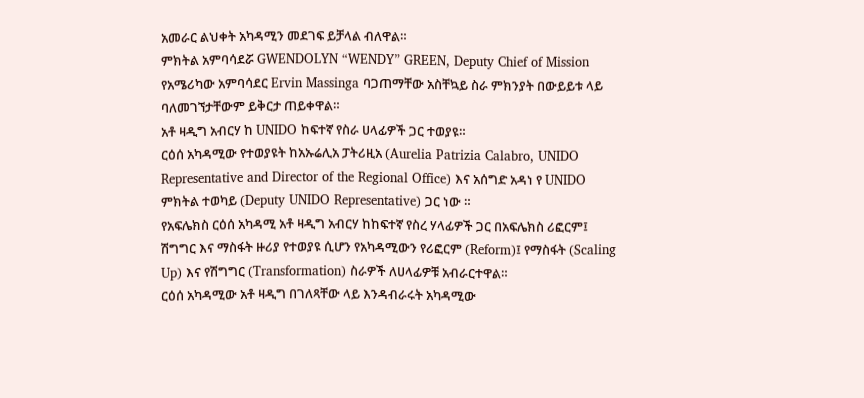አመራር ልህቀት አካዳሚን መደገፍ ይቻላል ብለዋል።
ምክትል አምባሳደሯ GWENDOLYN “WENDY” GREEN, Deputy Chief of Mission የአሜሪካው አምባሳደር Ervin Massinga ባጋጠማቸው አስቸኳይ ስራ ምክንያት በውይይቱ ላይ ባለመገኘታቸውም ይቅርታ ጠይቀዋል።
አቶ ዛዲግ አብርሃ ከ UNIDO ከፍተኛ የስራ ሀላፊዎች ጋር ተወያዩ።
ርዕሰ አካዳሚው የተወያዩት ከአኡሬሊአ ፓትሪዚአ (Aurelia Patrizia Calabro, UNIDO Representative and Director of the Regional Office) እና አሰግድ አዳነ የ UNIDO ምክትል ተወካይ (Deputy UNIDO Representative) ጋር ነው ።
የአፍሌክስ ርዕሰ አካዳሚ አቶ ዛዲግ አብርሃ ከከፍተኛ የስረ ሃላፊዎች ጋር በአፍሌክስ ሪፎርም፤ ሽግግር እና ማስፋት ዙሪያ የተወያዩ ሲሆን የአካዳሚውን የሪፎርም (Reform)፤ የማስፋት (Scaling Up) እና የሽግግር (Transformation) ስራዎች ለሀላፊዎቹ አብራርተዋል።
ርዕሰ አካዳሚው አቶ ዛዲግ በገለጻቸው ላይ እንዳብራሩት አካዳሚው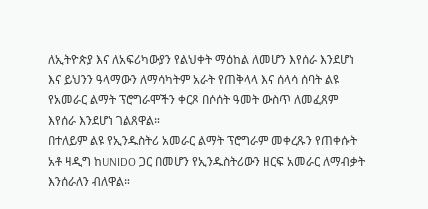ለኢትዮጵያ እና ለአፍሪካውያን የልህቀት ማዕከል ለመሆን እየሰራ እንደሆነ እና ይህንን ዓላማውን ለማሳካትም አራት የጠቅላላ እና ሰላሳ ሰባት ልዩ የአመራር ልማት ፕሮግራሞችን ቀርጾ በሶሰት ዓመት ውስጥ ለመፈጸም እየሰራ እንደሆነ ገልጸዋል።
በተለይም ልዩ የኢንዱስትሪ አመራር ልማት ፕሮግራም መቀረጹን የጠቀሱት አቶ ዛዲግ ከUNIDO ጋር በመሆን የኢንዱስትሪውን ዘርፍ አመራር ለማብቃት እንሰራለን ብለዋል።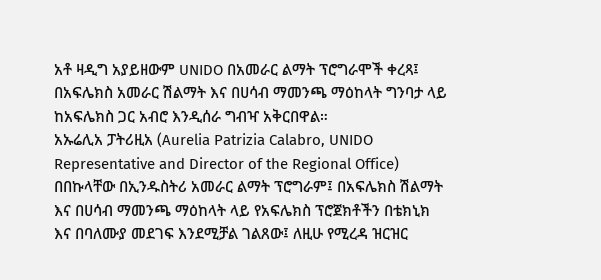አቶ ዛዲግ አያይዘውም UNIDO በአመራር ልማት ፕሮግራሞች ቀረጻ፤ በአፍሌክስ አመራር ሽልማት እና በሀሳብ ማመንጫ ማዕከላት ግንባታ ላይ ከአፍሌክስ ጋር አብሮ እንዲሰራ ግብዣ አቅርበዋል።
አኡሬሊአ ፓትሪዚአ (Aurelia Patrizia Calabro, UNIDO Representative and Director of the Regional Office) በበኩላቸው በኢንዱስትሪ አመራር ልማት ፕሮግራም፤ በአፍሌክስ ሽልማት እና በሀሳብ ማመንጫ ማዕከላት ላይ የአፍሌክስ ፕሮጀክቶችን በቴክኒክ እና በባለሙያ መደገፍ እንደሚቻል ገልጸው፤ ለዚሁ የሚረዳ ዝርዝር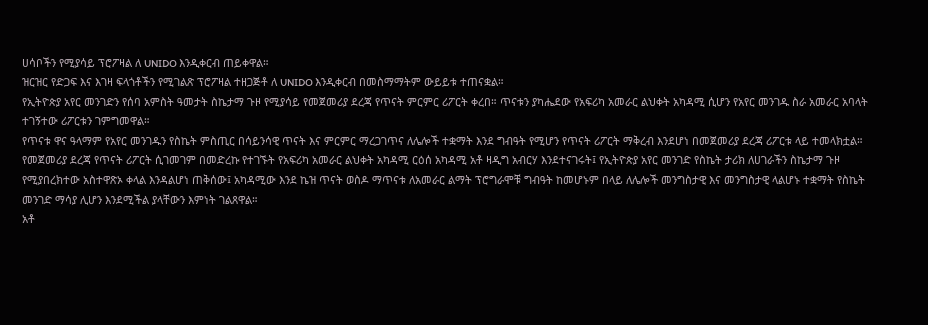ሀሳቦችን የሚያሳይ ፕሮፖዛል ለ UNIDO እንዲቀርብ ጠይቀዋል።
ዝርዝር የድጋፍ እና እገዛ ፍላጎቶችን የሚገልጽ ፕሮፖዛል ተዘጋጅቶ ለ UNIDO እንዲቀርብ በመስማማትም ውይይቱ ተጠናቋል።
የኢትዮጵያ አየር መንገድን የሰባ አምስት ዓመታት ስኬታማ ጉዞ የሚያሳይ የመጀመሪያ ደረጃ የጥናት ምርምር ሪፖርት ቀረበ። ጥናቱን ያካሔደው የአፍሪካ አመራር ልህቀት አካዳሚ ሲሆን የአየር መንገዱ ስራ አመራር አባላት ተገኝተው ሪፖርቱን ገምግመዋል።
የጥናቱ ዋና ዓላማም የአየር መንገዱን የስኬት ምስጢር በሳይንሳዊ ጥናት እና ምርምር ማረጋገጥና ለሌሎች ተቋማት እንደ ግብዓት የሚሆን የጥናት ሪፖርት ማቅረብ እንደሆነ በመጀመሪያ ደረጃ ሪፖርቱ ላይ ተመላክቷል።
የመጀመሪያ ደረጃ የጥናት ሪፖርት ሲገመገም በመድረኩ የተገኙት የአፍሪካ አመራር ልህቀት አካዳሚ ርዕሰ አካዳሚ አቶ ዛዲግ አብርሃ እንደተናገሩት፤ የኢትዮጵያ አየር መንገድ የስኬት ታሪክ ለሀገራችን ስኬታማ ጉዞ የሚያበረክተው አስተዋጽኦ ቀላል እንዳልሆነ ጠቅሰው፤ አካዳሚው እንደ ኬዝ ጥናት ወስዶ ማጥናቱ ለአመራር ልማት ፕሮግራሞቹ ግብዓት ከመሆኑም በላይ ለሌሎች መንግስታዊ እና መንግስታዊ ላልሆኑ ተቋማት የስኬት መንገድ ማሳያ ሊሆን እንደሚችል ያላቸውን እምነት ገልጸዋል።
አቶ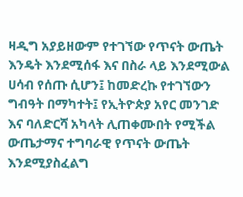ዛዲግ አያይዘውም የተገኘው የጥናት ውጤት እንዴት እንደሚሰፋ እና በስራ ላይ እንደሚውል ሀሳብ የሰጡ ሲሆን፤ ከመድረኩ የተገኘውን ግብዓት በማካተት፤ የኢትዮጵያ አየር መንገድ እና ባለድርሻ አካላት ሊጠቀሙበት የሚችል ውጤታማና ተግባራዊ የጥናት ውጤት እንደሚያስፈልግ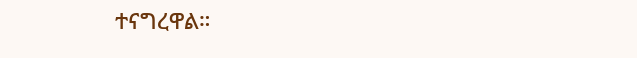ተናግረዋል።